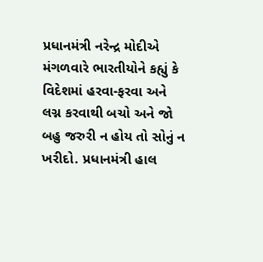પ્રધાનમંત્રી નરેન્દ્ર મોદીએ મંગળવારે ભારતીયોને કહ્યું કે વિદેશમાં હરવા-ફરવા અને લગ્ન કરવાથી બચો અને જો બહુ જરુરી ન હોય તો સોનું ન ખરીદો. પ્રધાનમંત્રી હાલ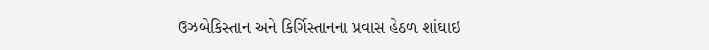ઉઝબેકિસ્તાન અને કિર્ગિસ્તાનના પ્રવાસ હેઠળ શાંઘાઇ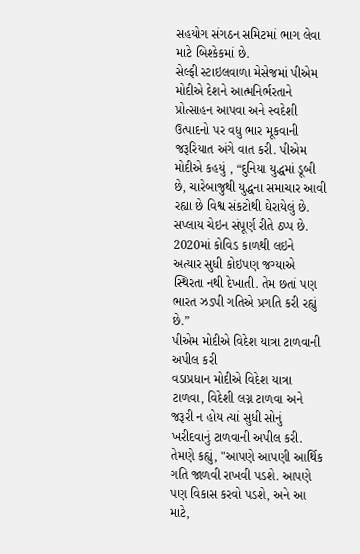સહયોગ સંગઠન સમિટમાં ભાગ લેવા માટે બિશ્કેકમાં છે.
સેલ્ફી સ્ટાઇલવાળા મેસેજમાં પીએમ મોદીએ દેશને આત્મનિર્ભરતાને પ્રોત્સાહન આપવા અને સ્વદેશી ઉત્પાદનો પર વધુ ભાર મૂકવાની જરૂરિયાત અંગે વાત કરી. પીએમ મોદીએ કહયું , “દુનિયા યુદ્ધમાં ડૂબી છે, ચારેબાજુથી યુદ્ધના સમાચાર આવી રહ્યા છે વિશ્વ સંકટોથી ઘેરાયેલું છે. સપ્લાય ચેઇન સંપૂર્ણ રીતે ઠપ્પ છે. 2020માં કોવિડ કાળથી લઇને અત્યાર સુધી કોઇપણ જગ્યાએ સ્થિરતા નથી દેખાતી. તેમ છતાં પણ ભારત ઝડપી ગતિએ પ્રગતિ કરી રહ્યું છે.”
પીએમ મોદીએ વિદેશ યાત્રા ટાળવાની અપીલ કરી
વડાપ્રધાન મોદીએ વિદેશ યાત્રા ટાળવા, વિદેશી લગ્ન ટાળવા અને જરૂરી ન હોય ત્યાં સુધી સોનું ખરીદવાનું ટાળવાની અપીલ કરી. તેમણે કહ્યું, "આપણે આપણી આર્થિક ગતિ જાળવી રાખવી પડશે. આપણે પણ વિકાસ કરવો પડશે, અને આ માટે,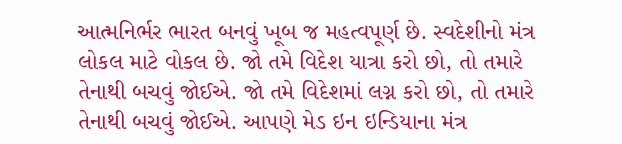આત્મનિર્ભર ભારત બનવું ખૂબ જ મહત્વપૂર્ણ છે. સ્વદેશીનો મંત્ર લોકલ માટે વોકલ છે. જો તમે વિદેશ યાત્રા કરો છો, તો તમારે તેનાથી બચવું જોઈએ. જો તમે વિદેશમાં લગ્ન કરો છો, તો તમારે તેનાથી બચવું જોઈએ. આપણે મેડ ઇન ઇન્ડિયાના મંત્ર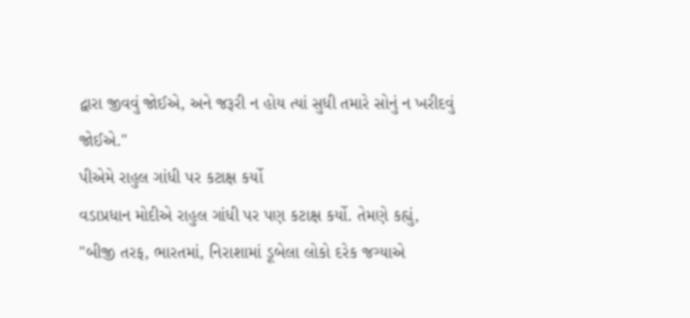દ્વારા જીવવું જોઈએ, અને જરૂરી ન હોય ત્યાં સુધી તમારે સોનું ન ખરીદવું જોઈએ."
પીએમે રાહુલ ગાંધી પર કટાક્ષ કર્યો
વડાપ્રધાન મોદીએ રાહુલ ગાંધી પર પણ કટાક્ષ કર્યો. તેમણે કહ્યું, "બીજી તરફ, ભારતમાં, નિરાશામાં ડૂબેલા લોકો દરેક જગ્યાએ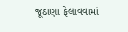જૂઠાણા ફેલાવવામાં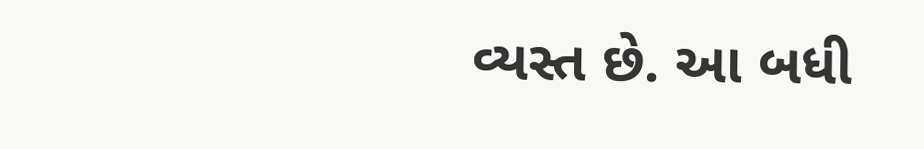વ્યસ્ત છે. આ બધી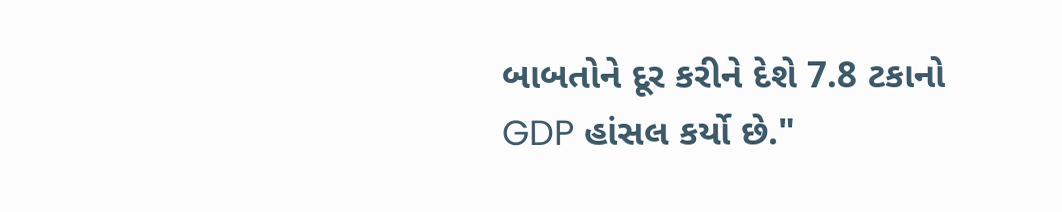બાબતોને દૂર કરીને દેશે 7.8 ટકાનો GDP હાંસલ કર્યો છે."